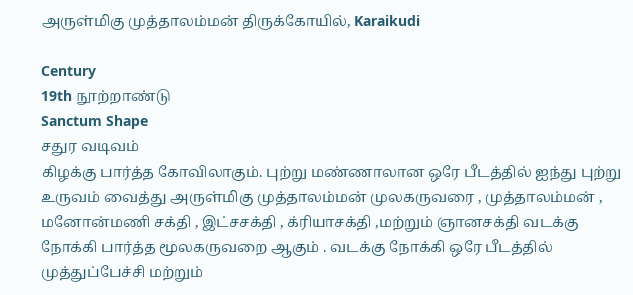அருள்மிகு முத்தாலம்மன் திருக்கோயில், Karaikudi

Century
19th நூற்றாண்டு
Sanctum Shape
சதுர வடிவம்
கிழக்கு பார்த்த கோவிலாகும். புற்று மண்ணாலான ஒரே பீடத்தில் ஐந்து புற்று உருவம் வைத்து அருள்மிகு முத்தாலம்மன் முலகருவரை , முத்தாலம்மன் , மனோன்மணி சக்தி , இட்சசக்தி , க்ரியாசக்தி ,மற்றும் ஞானசக்தி வடக்கு நோக்கி பார்த்த மூலகருவறை ஆகும் . வடக்கு நோக்கி ஒரே பீடத்தில் முத்துப்பேச்சி மற்றும்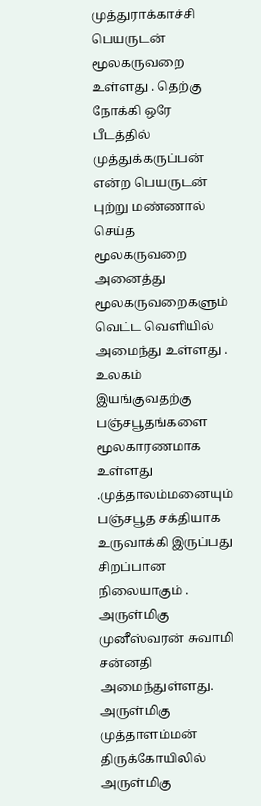முத்துராக்காச்சி பெயருடன் மூலகருவறை உள்ளது . தெற்கு நோக்கி ஒரே பீடத்தில் முத்துக்கருப்பன் என்ற பெயருடன் புற்று மண்ணால் செய்த மூலகருவறை அனைத்து மூலகருவறைகளும் வெட்ட வெளியில் அமைந்து உள்ளது . உலகம் இயங்குவதற்கு பஞ்சபூதங்களை மூலகாரணமாக உள்ளது .முத்தாலம்மனையும் பஞ்சபூத சக்தியாக உருவாக்கி இருப்பது சிறப்பான நிலையாகும் .
அருள்மிகு முனீஸ்வரன் சுவாமி சன்னதி அமைந்துள்ளது.
அருள்மிகு முத்தாளம்மன் திருக்கோயிலில் அருள்மிகு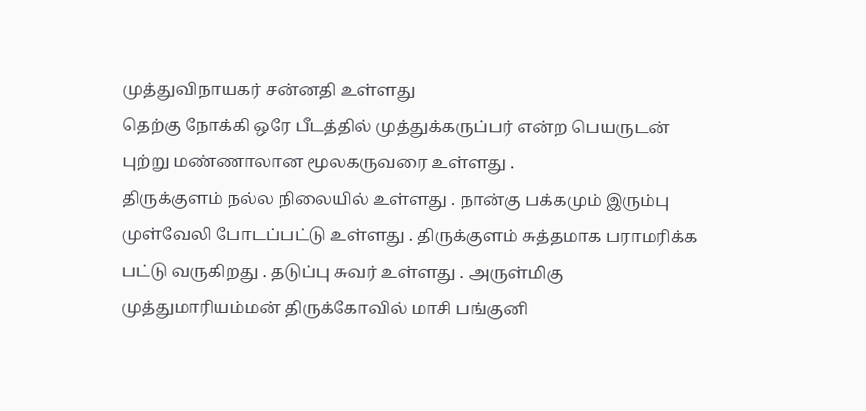முத்துவிநாயகர் சன்னதி உள்ளது
தெற்கு நோக்கி ஒரே பீடத்தில் முத்துக்கருப்பர் என்ற பெயருடன் புற்று மண்ணாலான மூலகருவரை உள்ளது .
திருக்குளம் நல்ல நிலையில் உள்ளது . நான்கு பக்கமும் இரும்பு முள்வேலி போடப்பட்டு உள்ளது . திருக்குளம் சுத்தமாக பராமரிக்க பட்டு வருகிறது . தடுப்பு சுவர் உள்ளது . அருள்மிகு முத்துமாரியம்மன் திருக்கோவில் மாசி பங்குனி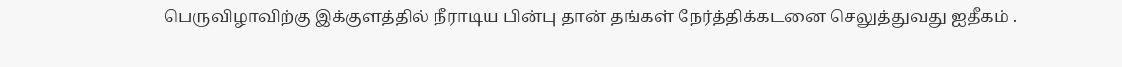பெருவிழாவிற்கு இக்குளத்தில் நீராடிய பின்பு தான் தங்கள் நேர்த்திக்கடனை செலுத்துவது ஐதீகம் .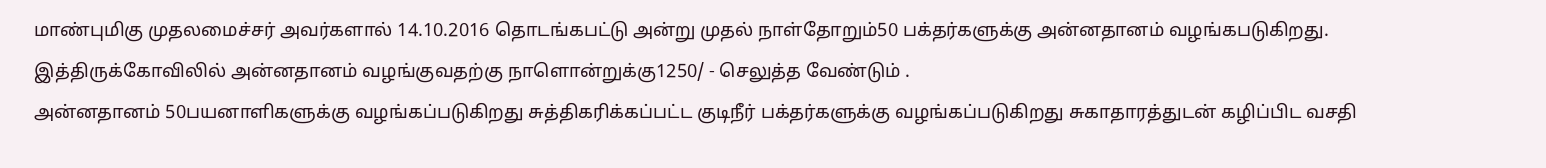மாண்புமிகு முதலமைச்சர் அவர்களால் 14.10.2016 தொடங்கபட்டு அன்று முதல் நாள்தோறும்50 பக்தர்களுக்கு அன்னதானம் வழங்கபடுகிறது. இத்திருக்கோவிலில் அன்னதானம் வழங்குவதற்கு நாளொன்றுக்கு1250/ - செலுத்த வேண்டும் .
அன்னதானம் 50பயனாளிகளுக்கு வழங்கப்படுகிறது சுத்திகரிக்கப்பட்ட குடிநீர் பக்தர்களுக்கு வழங்கப்படுகிறது சுகாதாரத்துடன் கழிப்பிட வசதி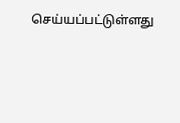செய்யப்பட்டுள்ளது